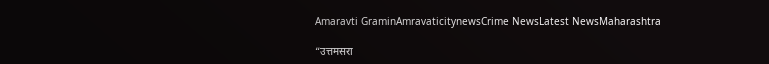Amaravti GraminAmravaticitynewsCrime NewsLatest NewsMaharashtra

“उत्तमसरा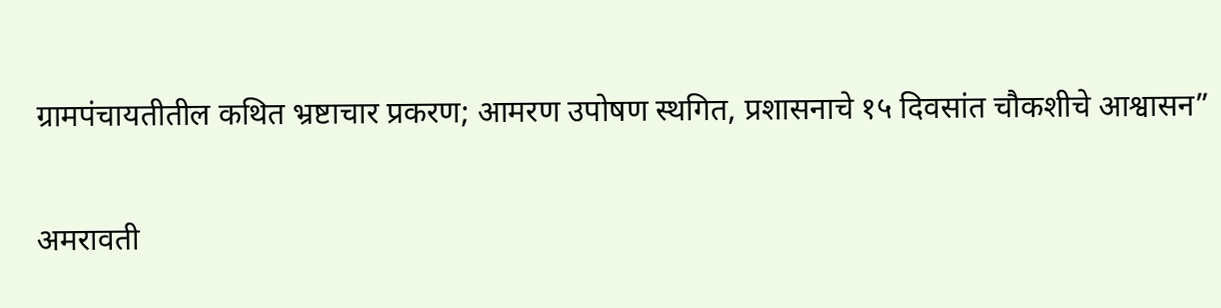ग्रामपंचायतीतील कथित भ्रष्टाचार प्रकरण; आमरण उपोषण स्थगित, प्रशासनाचे १५ दिवसांत चौकशीचे आश्वासन”

अमरावती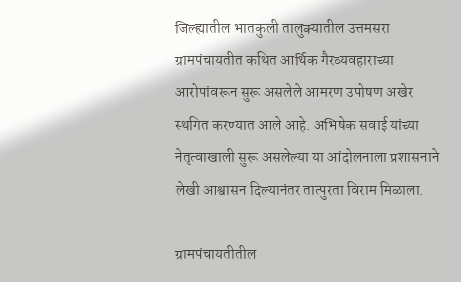जिल्ह्यातील भातकुली तालुक्यातील उत्तमसरा ग्रामपंचायतीत कथित आर्थिक गैरव्यवहाराच्या आरोपांवरून सुरू असलेले आमरण उपोषण अखेर स्थगित करण्यात आले आहे. अभिषेक सवाई यांच्या नेतृत्वाखाली सुरू असलेल्या या आंदोलनाला प्रशासनाने लेखी आश्वासन दिल्यानंतर तात्पुरता विराम मिळाला.

ग्रामपंचायतीतील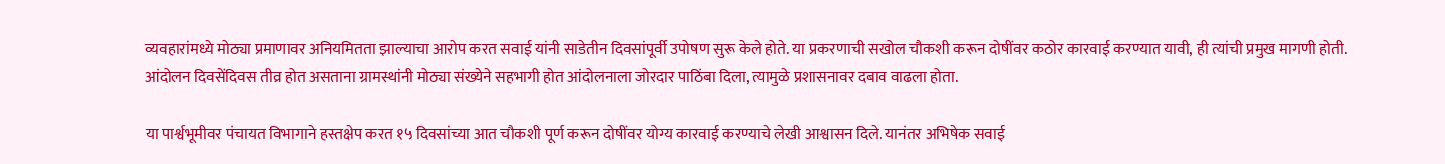व्यवहारांमध्ये मोठ्या प्रमाणावर अनियमितता झाल्याचा आरोप करत सवाई यांनी साडेतीन दिवसांपूर्वी उपोषण सुरू केले होते. या प्रकरणाची सखोल चौकशी करून दोषींवर कठोर कारवाई करण्यात यावी, ही त्यांची प्रमुख मागणी होती. आंदोलन दिवसेंदिवस तीव्र होत असताना ग्रामस्थांनी मोठ्या संख्येने सहभागी होत आंदोलनाला जोरदार पाठिंबा दिला, त्यामुळे प्रशासनावर दबाव वाढला होता.

या पार्श्वभूमीवर पंचायत विभागाने हस्तक्षेप करत १५ दिवसांच्या आत चौकशी पूर्ण करून दोषींवर योग्य कारवाई करण्याचे लेखी आश्वासन दिले. यानंतर अभिषेक सवाई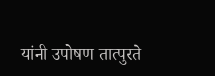यांनी उपोषण तात्पुरते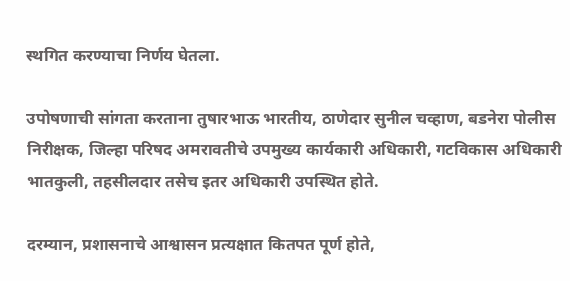स्थगित करण्याचा निर्णय घेतला.

उपोषणाची सांगता करताना तुषारभाऊ भारतीय, ठाणेदार सुनील चव्हाण, बडनेरा पोलीस निरीक्षक, जिल्हा परिषद अमरावतीचे उपमुख्य कार्यकारी अधिकारी, गटविकास अधिकारी भातकुली, तहसीलदार तसेच इतर अधिकारी उपस्थित होते.

दरम्यान, प्रशासनाचे आश्वासन प्रत्यक्षात कितपत पूर्ण होते,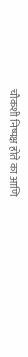चौकशी निष्पक्ष होते का आणि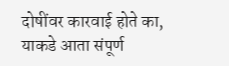दोषींवर कारवाई होते का, याकडे आता संपूर्ण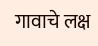गावाचे लक्ष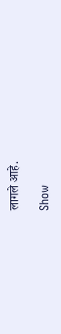लागले आहे.

Show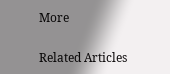More

Related Articles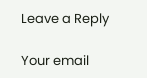Leave a Reply

Your email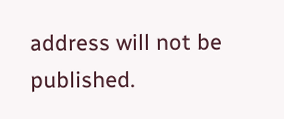address will not be published.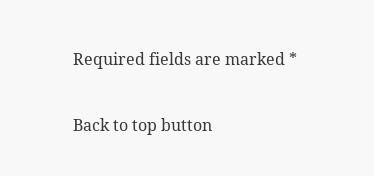Required fields are marked *

Back to top button